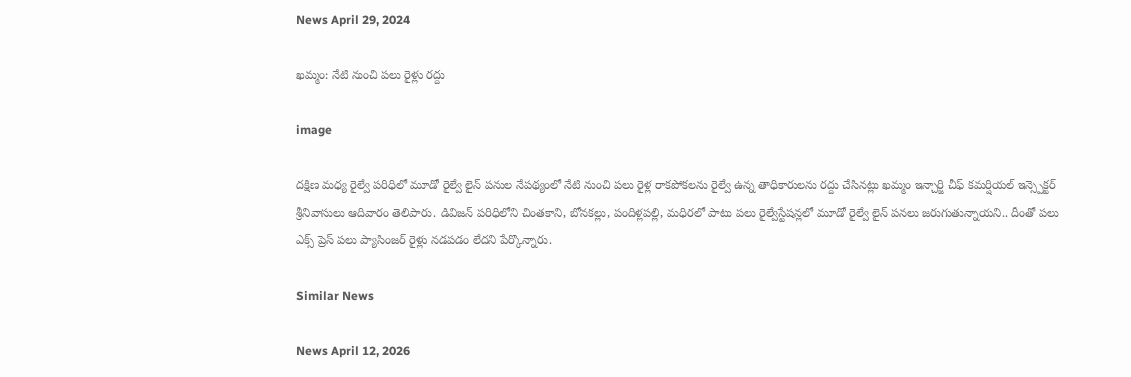News April 29, 2024

ఖమ్మం: నేటి నుంచి పలు రైళ్లు రద్దు

image

దక్షిణ మధ్య రైల్వే పరిధిలో మూడో రైల్వే లైన్ పనుల నేపథ్యంలో నేటి నుంచి పలు రైళ్ల రాకపోకలను రైల్వే ఉన్న తాధికారులను రద్దు చేసినట్లు ఖమ్మం ఇన్చార్జి చీఫ్ కమర్షియల్ ఇన్స్పెక్టర్ శ్రీనివాసులు ఆదివారం తెలిపారు. డివిజన్ పరిధిలోని చింతకాని, బోనకల్లు, పందిళ్లపల్లి, మధిరలో పాటు పలు రైల్వేస్టేషన్లలో మూడో రైల్వే లైన్ పనలు జరుగుతున్నాయని.. దీంతో పలు ఎక్స్ ప్రెస్ పలు ప్యాసింజర్ రైళ్లు నడపడం లేదని పేర్కొన్నారు.

Similar News

News April 12, 2026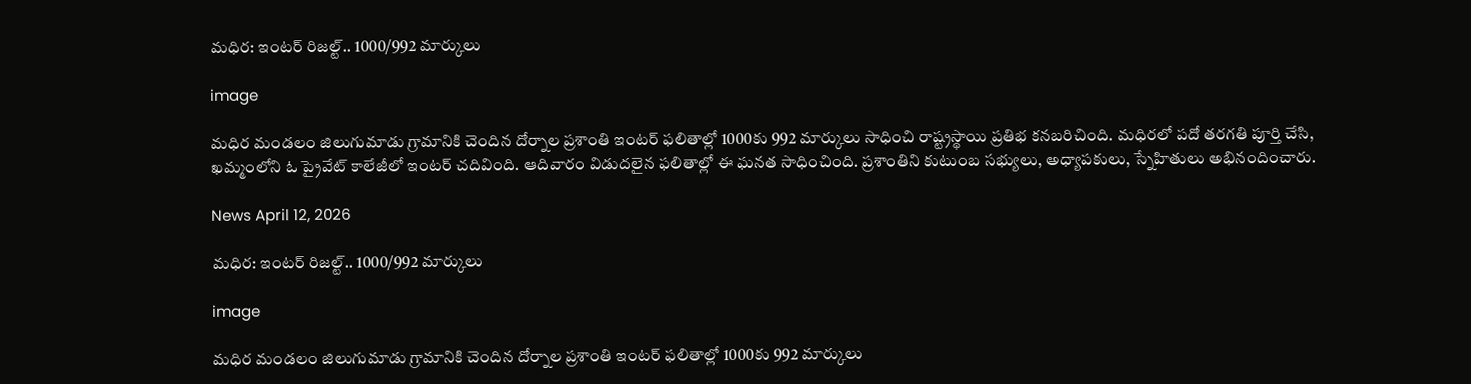మధిర: ఇంటర్‌ రిజల్ట్.. 1000/992 మార్కులు

image

మధిర మండలం జిలుగుమాడు గ్రామానికి చెందిన దోర్నాల ప్రశాంతి ఇంటర్ ఫలితాల్లో 1000కు 992 మార్కులు సాధించి రాష్ట్రస్థాయి ప్రతిభ కనబరిచింది. మధిరలో పదో తరగతి పూర్తి చేసి, ఖమ్మంలోని ఓ ప్రైవేట్ కాలేజీలో ఇంటర్ చదివింది. ఆదివారం విడుదలైన ఫలితాల్లో ఈ ఘనత సాధించింది. ప్రశాంతిని కుటుంబ సభ్యులు, అధ్యాపకులు, స్నేహితులు అభినందించారు.

News April 12, 2026

మధిర: ఇంటర్‌ రిజల్ట్.. 1000/992 మార్కులు

image

మధిర మండలం జిలుగుమాడు గ్రామానికి చెందిన దోర్నాల ప్రశాంతి ఇంటర్ ఫలితాల్లో 1000కు 992 మార్కులు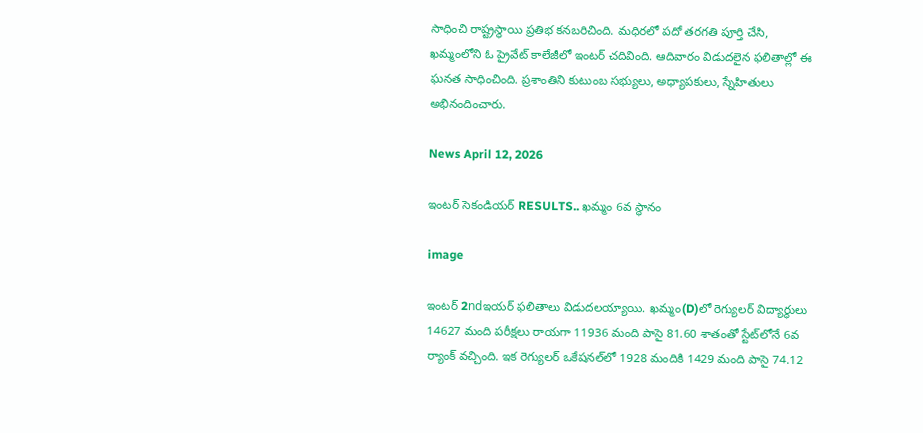సాధించి రాష్ట్రస్థాయి ప్రతిభ కనబరిచింది. మధిరలో పదో తరగతి పూర్తి చేసి, ఖమ్మంలోని ఓ ప్రైవేట్ కాలేజీలో ఇంటర్ చదివింది. ఆదివారం విడుదలైన ఫలితాల్లో ఈ ఘనత సాధించింది. ప్రశాంతిని కుటుంబ సభ్యులు, అధ్యాపకులు, స్నేహితులు అభినందించారు.

News April 12, 2026

ఇంటర్ సెకండియర్ RESULTS.. ఖమ్మం 6వ స్థానం

image

ఇంటర్ 2ndఇయర్ ఫలితాలు విడుదలయ్యాయి. ఖమ్మం(D)లో రెగ్యులర్ విద్యార్థులు 14627 మంది పరీక్షలు రాయగా 11936 మంది పాసై 81.60 శాతంతో స్టేట్‌లోనే 6వ ర్యాంక్ వచ్చింది. ఇక రెగ్యులర్ ఒకేషనల్‌లో 1928 మందికి 1429 మంది పాసై 74.12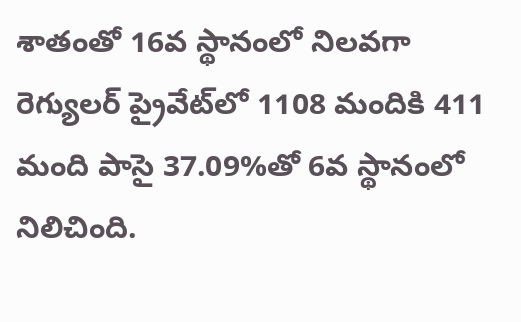శాతంతో 16వ స్థానంలో నిలవగా రెగ్యులర్ ప్రైవేట్‌లో 1108 మందికి 411 మంది పాసై 37.09%తో 6వ స్థానంలో నిలిచింది.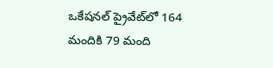ఒకేషనల్ ప్రైవేట్‌లో 164 మందికి 79 మంది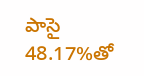పాసై 48.17%తో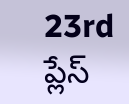23rd ప్లేస్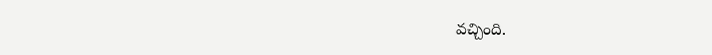వచ్చింది.